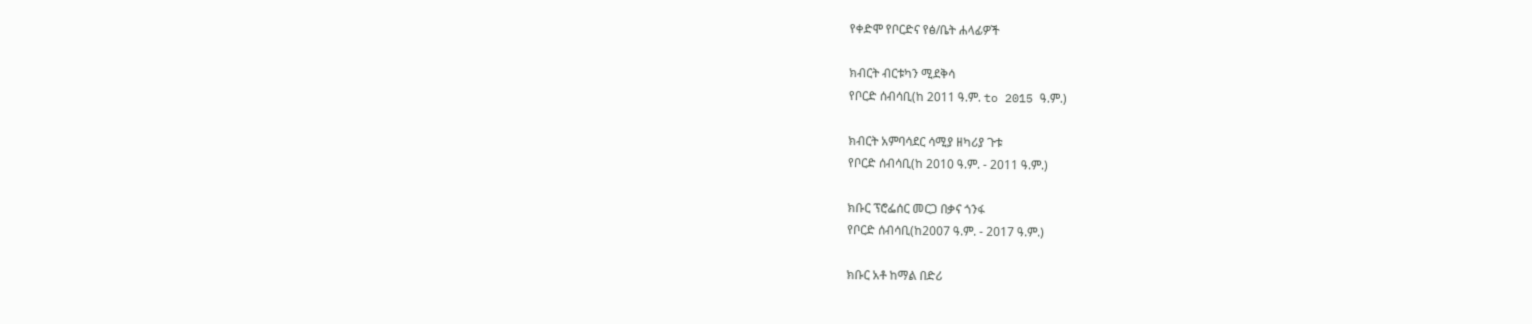የቀድሞ የቦርድና የፅ/ቤት ሐላፊዎች

ክብርት ብርቱካን ሚደቅሳ
የቦርድ ሰብሳቢ(ከ 2011 ዓ.ም. to 2015 ዓ.ም.)

ክብርት አምባሳደር ሳሚያ ዘካሪያ ጉቱ
የቦርድ ሰብሳቢ(ከ 2010 ዓ.ም. - 2011 ዓ.ም.)

ክቡር ፕሮፌሰር መርጋ በቃና ጎንፋ
የቦርድ ሰብሳቢ(ከ2007 ዓ.ም. - 2017 ዓ.ም.)

ክቡር አቶ ከማል በድሪ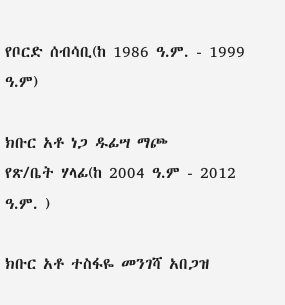የቦርድ ሰብሳቢ(ከ 1986 ዓ.ም. - 1999 ዓ.ም)

ክቡር አቶ ነጋ ዱፊሣ ማጮ
የጽ/ቤት ሃላፊ(ከ 2004 ዓ.ም - 2012 ዓ.ም. )

ክቡር አቶ ተስፋዬ መንገሻ አበጋዝ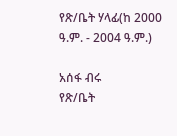የጽ/ቤት ሃላፊ(ከ 2000 ዓ.ም. - 2004 ዓ.ም.)

አሰፋ ብሩ
የጽ/ቤት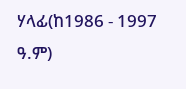ሃላፊ(ከ1986 - 1997 ዓ.ም)